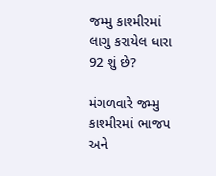જમ્મુ કાશ્મીરમાં લાગુ કરાયેલ ધારા 92 શું છે?

મંગળવારે જમ્મુ કાશ્મીરમાં ભાજપ અને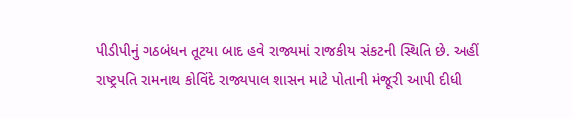પીડીપીનું ગઠબંધન તૂટયા બાદ હવે રાજ્યમાં રાજકીય સંકટની સ્થિતિ છે. અહીં રાષ્ટ્રપતિ રામનાથ કોવિંદે રાજ્યપાલ શાસન માટે પોતાની મંજૂરી આપી દીધી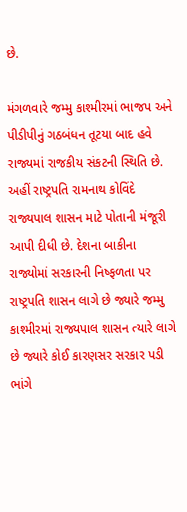છે.

મંગળવારે જમ્મુ કાશ્મીરમાં ભાજપ અને પીડીપીનું ગઠબંધન તૂટયા બાદ હવે રાજ્યમાં રાજકીય સંકટની સ્થિતિ છે. અહીં રાષ્ટ્રપતિ રામનાથ કોવિંદે રાજ્યપાલ શાસન માટે પોતાની મંજૂરી આપી દીધી છે. દેશના બાકીના રાજ્યોમાં સરકારની નિષ્ફળતા પર રાષ્ટ્રપતિ શાસન લાગે છે જ્યારે જમ્મુ કાશ્મીરમાં રાજ્યપાલ શાસન ત્યારે લાગે છે જ્યારે કોઈ કારણસર સરકાર પડી ભાંગે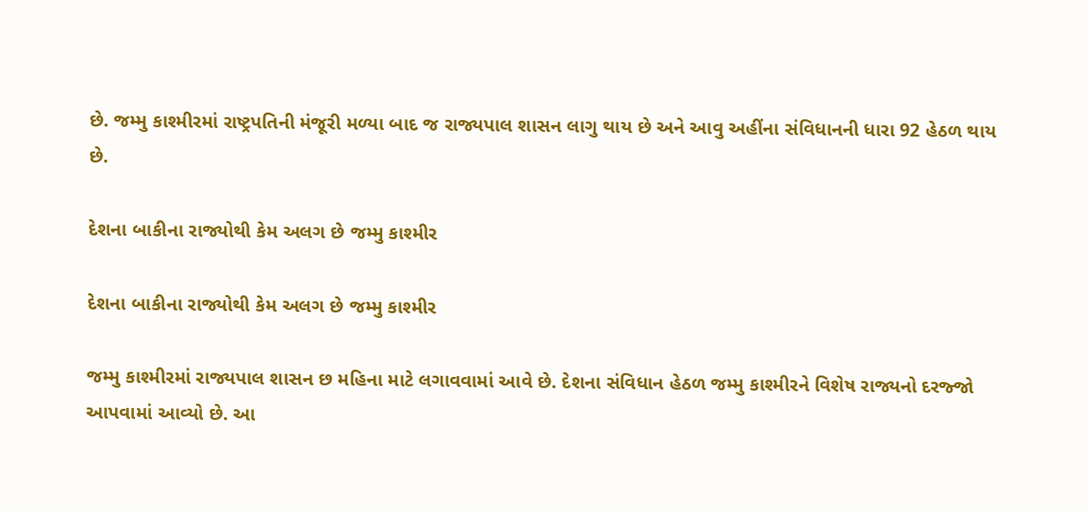છે. જમ્મુ કાશ્મીરમાં રાષ્ટ્રપતિની મંજૂરી મળ્યા બાદ જ રાજ્યપાલ શાસન લાગુ થાય છે અને આવુ અહીંના સંવિધાનની ધારા 92 હેઠળ થાય છે.

દેશના બાકીના રાજ્યોથી કેમ અલગ છે જમ્મુ કાશ્મીર

દેશના બાકીના રાજ્યોથી કેમ અલગ છે જમ્મુ કાશ્મીર

જમ્મુ કાશ્મીરમાં રાજ્યપાલ શાસન છ મહિના માટે લગાવવામાં આવે છે. દેશના સંવિધાન હેઠળ જમ્મુ કાશ્મીરને વિશેષ રાજ્યનો દરજ્જો આપવામાં આવ્યો છે. આ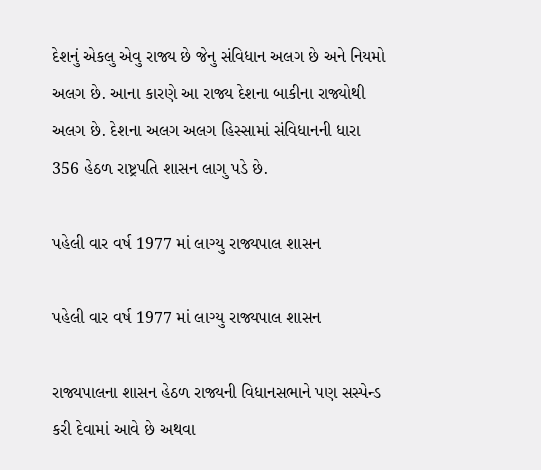દેશનું એકલુ એવુ રાજ્ય છે જેનુ સંવિધાન અલગ છે અને નિયમો અલગ છે. આના કારણે આ રાજ્ય દેશના બાકીના રાજ્યોથી અલગ છે. દેશના અલગ અલગ હિસ્સામાં સંવિધાનની ધારા 356 હેઠળ રાષ્ટ્રપતિ શાસન લાગુ પડે છે.

પહેલી વાર વર્ષ 1977 માં લાગ્યુ રાજ્યપાલ શાસન

પહેલી વાર વર્ષ 1977 માં લાગ્યુ રાજ્યપાલ શાસન

રાજ્યપાલના શાસન હેઠળ રાજ્યની વિધાનસભાને પણ સસ્પેન્ડ કરી દેવામાં આવે છે અથવા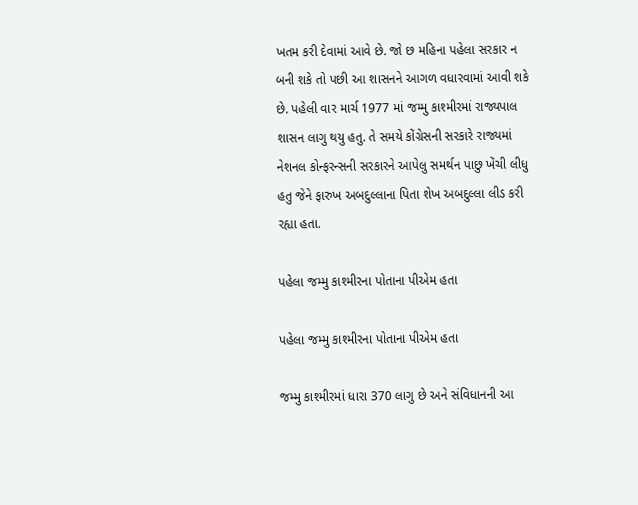ખતમ કરી દેવામાં આવે છે. જો છ મહિના પહેલા સરકાર ન બની શકે તો પછી આ શાસનને આગળ વધારવામાં આવી શકે છે. પહેલી વાર માર્ચ 1977 માં જમ્મુ કાશ્મીરમાં રાજ્યપાલ શાસન લાગુ થયુ હતુ. તે સમયે કોંગ્રેસની સરકારે રાજ્યમાં નેશનલ કોન્ફરન્સની સરકારને આપેલુ સમર્થન પાછુ ખેંચી લીધુ હતુ જેને ફારુખ અબદુલ્લાના પિતા શેખ અબદુલ્લા લીડ કરી રહ્યા હતા.

પહેલા જમ્મુ કાશ્મીરના પોતાના પીએમ હતા

પહેલા જમ્મુ કાશ્મીરના પોતાના પીએમ હતા

જમ્મુ કાશ્મીરમાં ધારા 370 લાગુ છે અને સંવિધાનની આ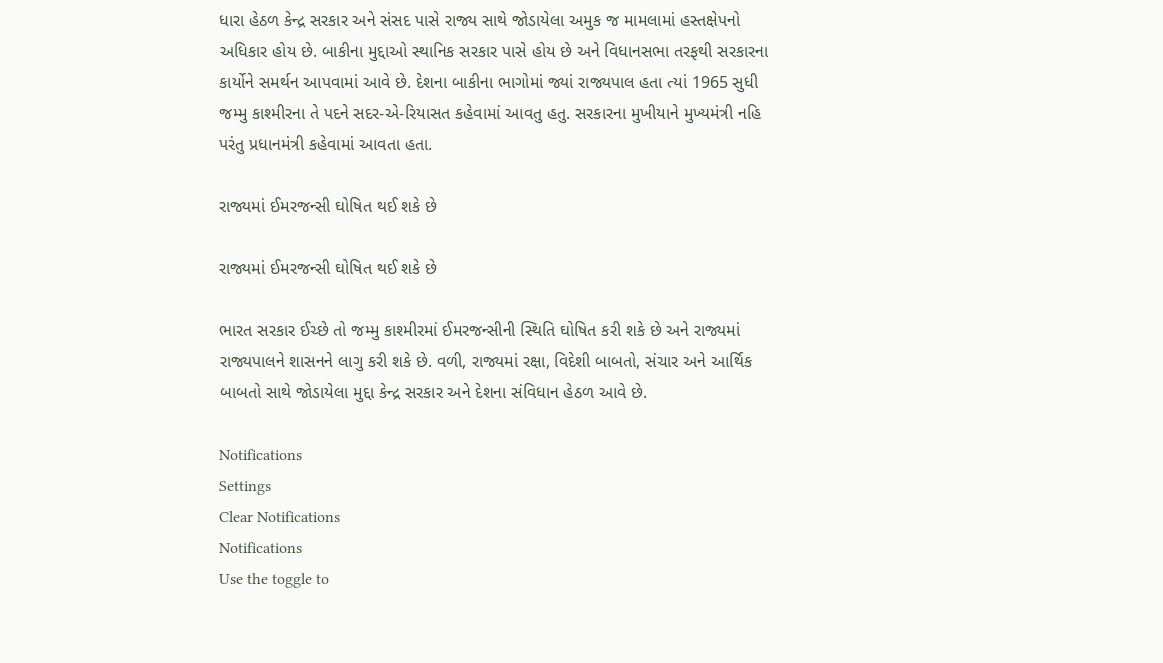ધારા હેઠળ કેન્દ્ર સરકાર અને સંસદ પાસે રાજ્ય સાથે જોડાયેલા અમુક જ મામલામાં હસ્તક્ષેપનો અધિકાર હોય છે. બાકીના મુદ્દાઓ સ્થાનિક સરકાર પાસે હોય છે અને વિધાનસભા તરફથી સરકારના કાર્યોને સમર્થન આપવામાં આવે છે. દેશના બાકીના ભાગોમાં જ્યાં રાજ્યપાલ હતા ત્યાં 1965 સુધી જમ્મુ કાશ્મીરના તે પદને સદર-એ-રિયાસત કહેવામાં આવતુ હતુ. સરકારના મુખીયાને મુખ્યમંત્રી નહિ પરંતુ પ્રધાનમંત્રી કહેવામાં આવતા હતા.

રાજ્યમાં ઈમરજન્સી ઘોષિત થઈ શકે છે

રાજ્યમાં ઈમરજન્સી ઘોષિત થઈ શકે છે

ભારત સરકાર ઈચ્છે તો જમ્મુ કાશ્મીરમાં ઈમરજન્સીની સ્થિતિ ઘોષિત કરી શકે છે અને રાજ્યમાં રાજ્યપાલને શાસનને લાગુ કરી શકે છે. વળી, રાજ્યમાં રક્ષા, વિદેશી બાબતો, સંચાર અને આર્થિક બાબતો સાથે જોડાયેલા મુદ્દા કેન્દ્ર સરકાર અને દેશના સંવિધાન હેઠળ આવે છે.

Notifications
Settings
Clear Notifications
Notifications
Use the toggle to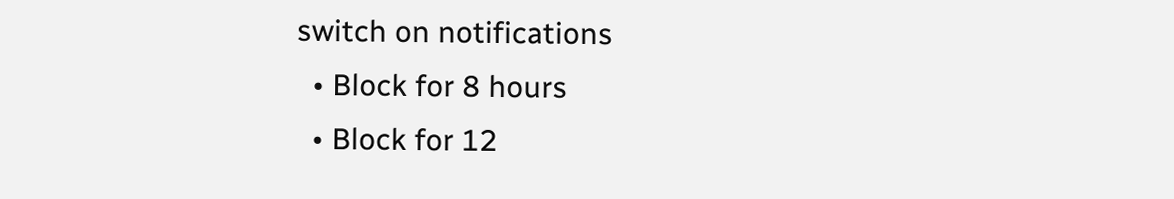switch on notifications
  • Block for 8 hours
  • Block for 12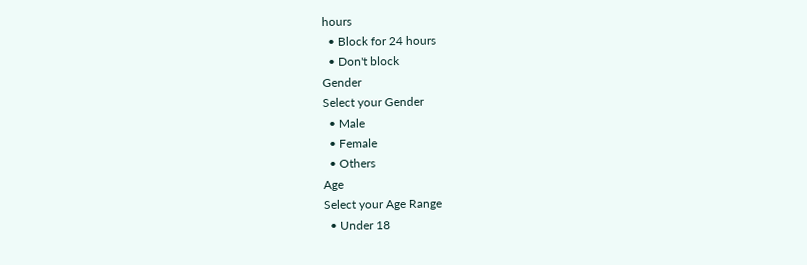hours
  • Block for 24 hours
  • Don't block
Gender
Select your Gender
  • Male
  • Female
  • Others
Age
Select your Age Range
  • Under 18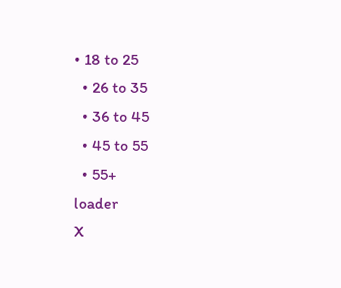• 18 to 25
  • 26 to 35
  • 36 to 45
  • 45 to 55
  • 55+
loader
X